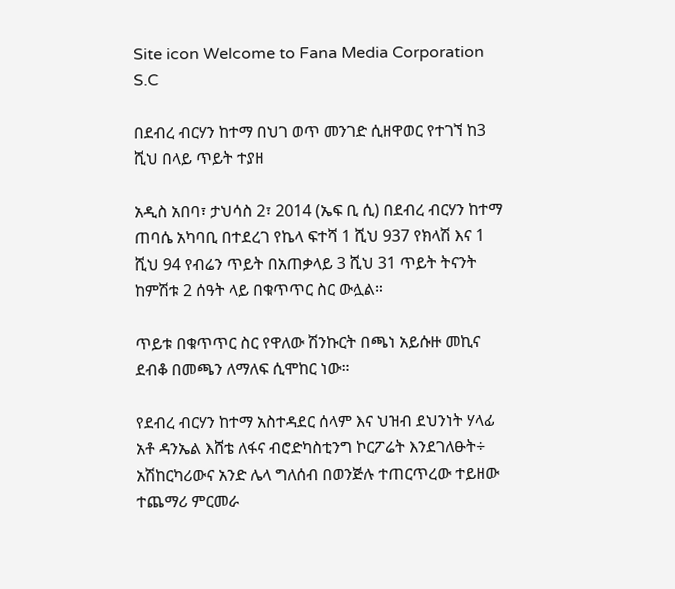Site icon Welcome to Fana Media Corporation S.C

በደብረ ብርሃን ከተማ በህገ ወጥ መንገድ ሲዘዋወር የተገኘ ከ3 ሺህ በላይ ጥይት ተያዘ

አዲስ አበባ፣ ታህሳስ 2፣ 2014 (ኤፍ ቢ ሲ) በደብረ ብርሃን ከተማ ጠባሴ አካባቢ በተደረገ የኬላ ፍተሻ 1 ሺህ 937 የክላሽ እና 1 ሺህ 94 የብሬን ጥይት በአጠቃላይ 3 ሺህ 31 ጥይት ትናንት ከምሽቱ 2 ሰዓት ላይ በቁጥጥር ስር ውሏል።

ጥይቱ በቁጥጥር ስር የዋለው ሽንኩርት በጫነ አይሱዙ መኪና ደብቆ በመጫን ለማለፍ ሲሞከር ነው።

የደብረ ብርሃን ከተማ አስተዳደር ሰላም እና ህዝብ ደህንነት ሃላፊ አቶ ዳንኤል እሸቴ ለፋና ብሮድካስቲንግ ኮርፖሬት እንደገለፁት÷ አሽከርካሪውና አንድ ሌላ ግለሰብ በወንጅሉ ተጠርጥረው ተይዘው ተጨማሪ ምርመራ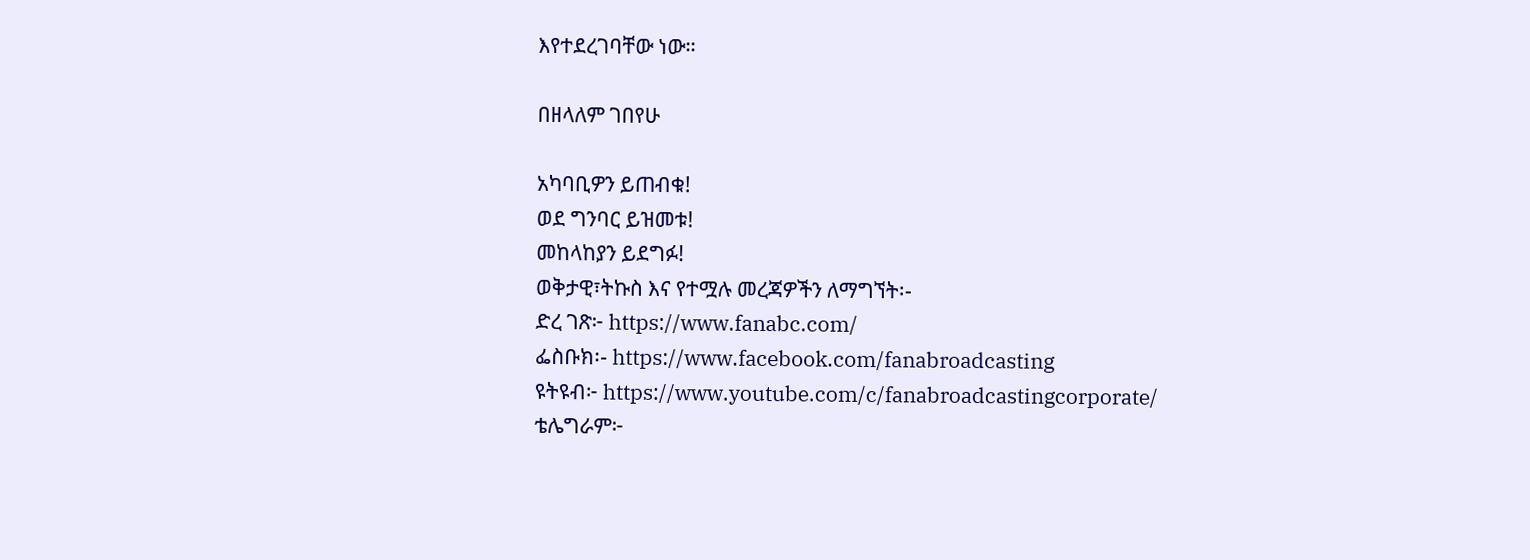እየተደረገባቸው ነው።

በዘላለም ገበየሁ

አካባቢዎን ይጠብቁ!
ወደ ግንባር ይዝመቱ!
መከላከያን ይደግፉ!
ወቅታዊ፣ትኩስ እና የተሟሉ መረጃዎችን ለማግኘት፡-
ድረ ገጽ፦ https://www.fanabc.com/
ፌስቡክ፡- https://www.facebook.com/fanabroadcasting
ዩትዩብ፦ https://www.youtube.com/c/fanabroadcastingcorporate/
ቴሌግራም፦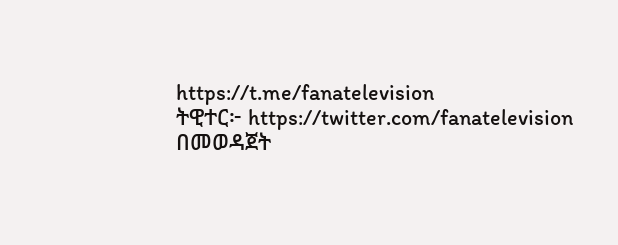https://t.me/fanatelevision
ትዊተር፦ https://twitter.com/fanatelevision በመወዳጀት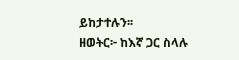ይከታተሉን፡፡
ዘወትር፦ ከእኛ ጋር ስላሉ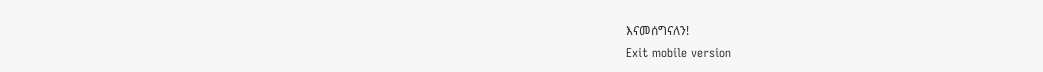እናመሰግናለን!
Exit mobile version